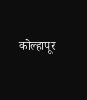कोल्हापूर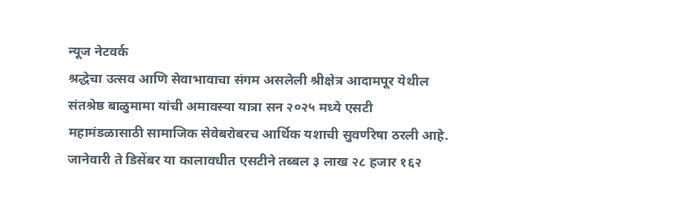न्यूज नेटवर्क
श्रद्धेचा उत्सव आणि सेवाभावाचा संगम असलेली श्रीक्षेत्र आदामपूर येथील संतश्रेष्ठ बाळुमामा यांची अमावस्या यात्रा सन २०२५ मध्ये एसटी महामंडळासाठी सामाजिक सेवेबरोबरच आर्थिक यशाची सुवर्णरेषा ठरली आहे. जानेवारी ते डिसेंबर या कालावधीत एसटीने तब्बल ३ लाख २८ हजार १६२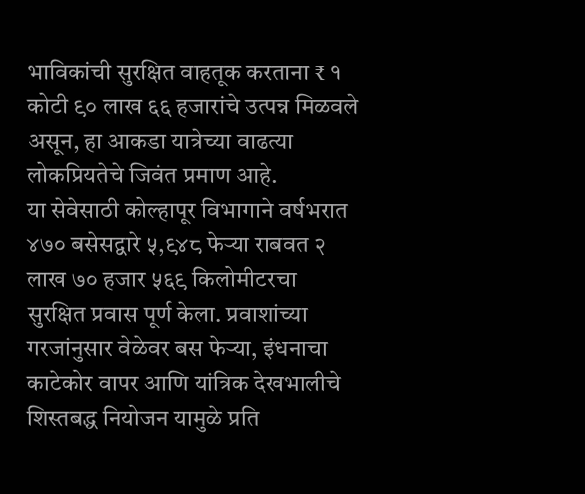भाविकांची सुरक्षित वाहतूक करताना ₹ १ कोटी ९० लाख ६६ हजारांचे उत्पन्न मिळवले असून, हा आकडा यात्रेच्या वाढत्या लोकप्रियतेचे जिवंत प्रमाण आहे.
या सेवेसाठी कोल्हापूर विभागाने वर्षभरात ४७० बसेसद्वारे ५,९४८ फेऱ्या राबवत २ लाख ७० हजार ५६९ किलोमीटरचा सुरक्षित प्रवास पूर्ण केला. प्रवाशांच्या गरजांनुसार वेळेवर बस फेऱ्या, इंधनाचा काटेकोर वापर आणि यांत्रिक देखभालीचे शिस्तबद्ध नियोजन यामुळे प्रति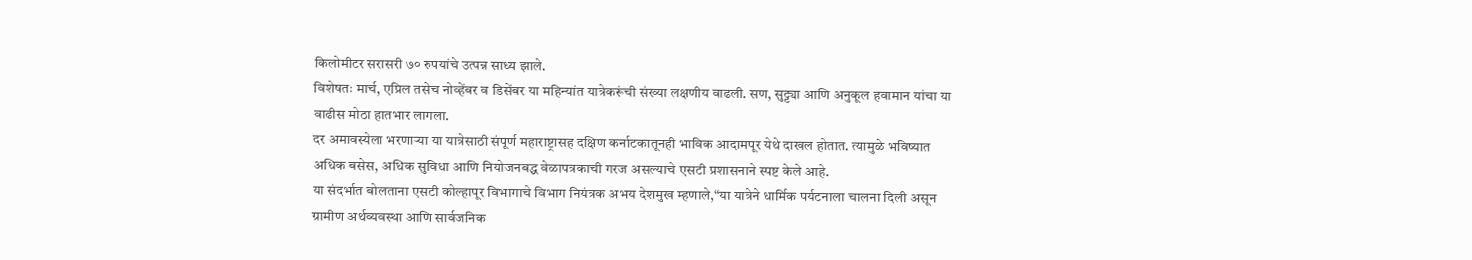किलोमीटर सरासरी ७० रुपयांचे उत्पन्न साध्य झाले.
विशेषतः मार्च, एप्रिल तसेच नोव्हेंबर व डिसेंबर या महिन्यांत यात्रेकरूंची संख्या लक्षणीय वाढली. सण, सुट्ट्या आणि अनुकूल हवामान यांचा या वाढीस मोठा हातभार लागला.
दर अमावस्येला भरणाऱ्या या यात्रेसाठी संपूर्ण महाराष्ट्रासह दक्षिण कर्नाटकातूनही भाविक आदामपूर येथे दाखल होतात. त्यामुळे भविष्यात अधिक बसेस, अधिक सुविधा आणि नियोजनबद्ध वेळापत्रकाची गरज असल्याचे एसटी प्रशासनाने स्पष्ट केले आहे.
या संदर्भात बोलताना एसटी कोल्हापूर विभागाचे विभाग नियंत्रक अभय देशमुख म्हणाले,“या यात्रेने धार्मिक पर्यटनाला चालना दिली असून ग्रामीण अर्थव्यवस्था आणि सार्वजनिक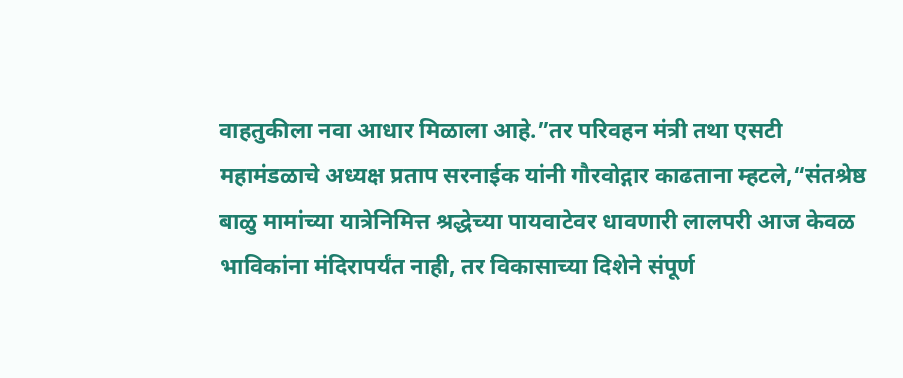वाहतुकीला नवा आधार मिळाला आहे.”तर परिवहन मंत्री तथा एसटी महामंडळाचे अध्यक्ष प्रताप सरनाईक यांनी गौरवोद्गार काढताना म्हटले,“संतश्रेष्ठ बाळु मामांच्या यात्रेनिमित्त श्रद्धेच्या पायवाटेवर धावणारी लालपरी आज केवळ भाविकांना मंदिरापर्यंत नाही, तर विकासाच्या दिशेने संपूर्ण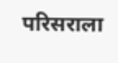परिसराला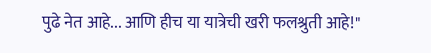पुढे नेत आहे... आणि हीच या यात्रेची खरी फलश्रुती आहे!"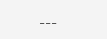---